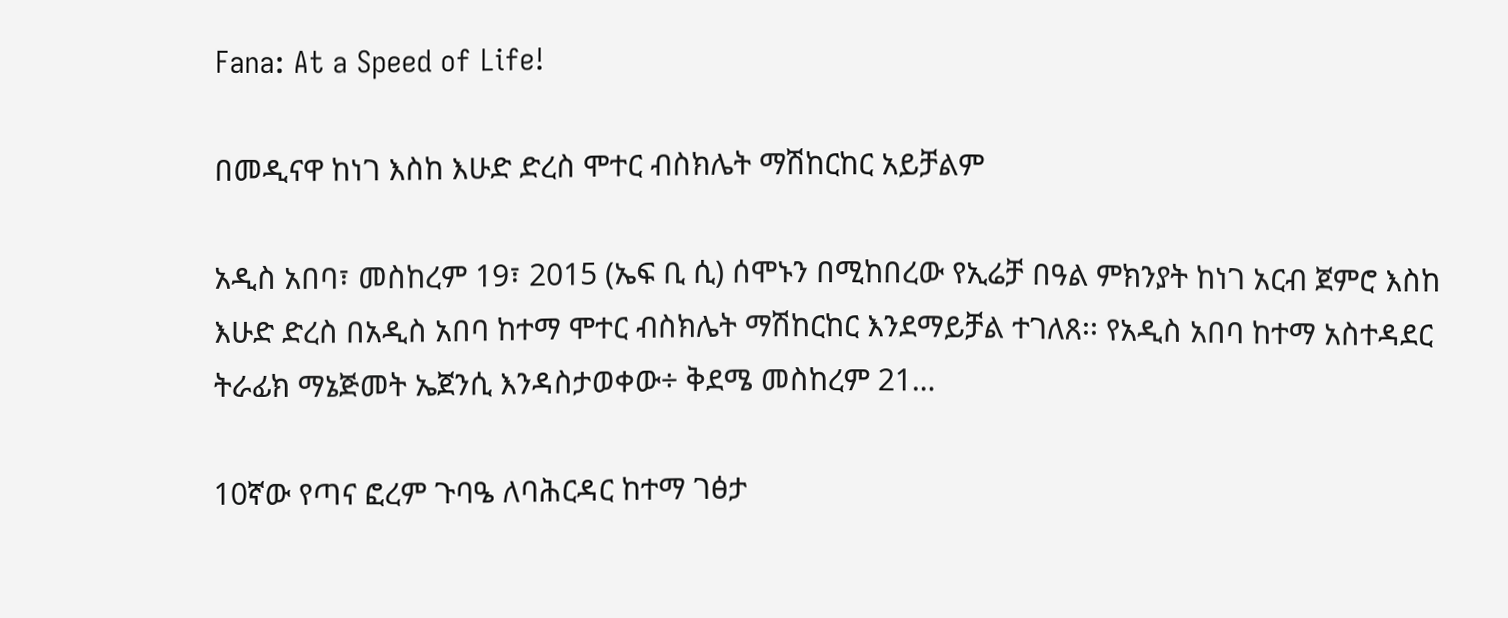Fana: At a Speed of Life!

በመዲናዋ ከነገ እስከ እሁድ ድረስ ሞተር ብስክሌት ማሽከርከር አይቻልም

አዲስ አበባ፣ መስከረም 19፣ 2015 (ኤፍ ቢ ሲ) ሰሞኑን በሚከበረው የኢሬቻ በዓል ምክንያት ከነገ አርብ ጀምሮ እስከ እሁድ ድረስ በአዲስ አበባ ከተማ ሞተር ብስክሌት ማሽከርከር እንደማይቻል ተገለጸ፡፡ የአዲስ አበባ ከተማ አስተዳደር ትራፊክ ማኔጅመት ኤጀንሲ እንዳስታወቀው÷ ቅደሜ መስከረም 21…

10ኛው የጣና ፎረም ጉባዔ ለባሕርዳር ከተማ ገፅታ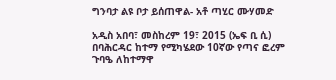ግንባታ ልዩ ቦታ ይሰጠዋል- አቶ ጣሂር ሙሃመድ

አዲስ አበባ፣ መስከረም 19፣ 2015 (ኤፍ ቢ ሲ) በባሕርዳር ከተማ የሚካሄደው 10ኛው የጣና ፎረም ጉባዔ ለከተማዋ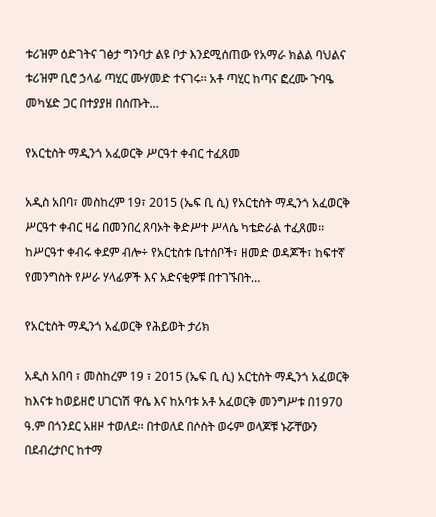ቱሪዝም ዕድገትና ገፅታ ግንባታ ልዩ ቦታ እንደሚሰጠው የአማራ ክልል ባህልና ቱሪዝም ቢሮ ኃላፊ ጣሂር ሙሃመድ ተናገሩ፡፡ አቶ ጣሂር ከጣና ፎረሙ ጉባዔ መካሄድ ጋር በተያያዘ በሰጡት…

የአርቲስት ማዲንጎ አፈወርቅ ሥርዓተ ቀብር ተፈጸመ

አዲስ አበባ፣ መስከረም 19፣ 2015 (ኤፍ ቢ ሲ) የአርቲስት ማዲንጎ አፈወርቅ ሥርዓተ ቀብር ዛሬ በመንበረ ጸባኦት ቅድሥተ ሥላሴ ካቴድራል ተፈጸመ፡፡ ከሥርዓተ ቀብሩ ቀደም ብሎ÷ የአርቲስቱ ቤተሰቦች፣ ዘመድ ወዳጆች፣ ከፍተኛ የመንግስት የሥራ ሃላፊዎች እና አድናቂዎቹ በተገኙበት…

የአርቲስት ማዲንጎ አፈወርቅ የሕይወት ታሪክ

አዲስ አበባ ፣ መስከረም 19 ፣ 2015 (ኤፍ ቢ ሲ) አርቲስት ማዲንጎ አፈወርቅ ከእናቱ ከወይዘሮ ሀገርነሽ ዋሴ እና ከአባቱ አቶ አፈወርቅ መንግሥቱ በ1970 ዓ.ም በጎንደር አዘዞ ተወለደ፡፡ በተወለደ በሶስት ወሩም ወላጆቹ ኑሯቸውን በደብረታቦር ከተማ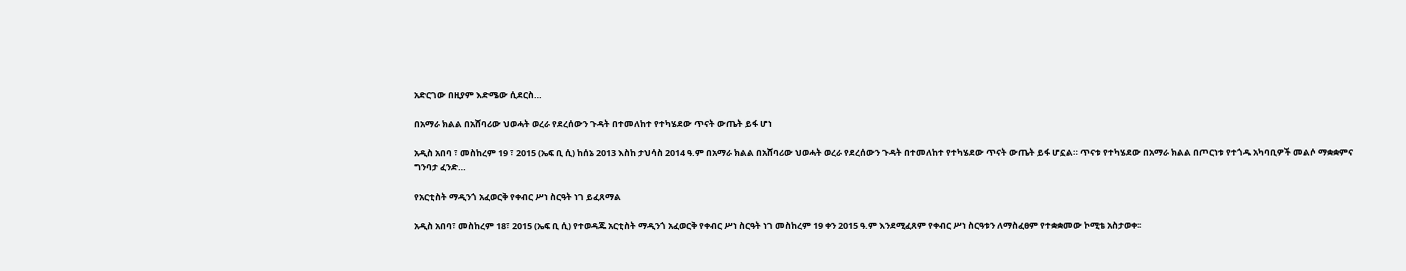አድርገው በዚያም እድሜው ሲደርስ…

በአማራ ክልል በአሸባሪው ህወሓት ወረራ የደረሰውን ጉዳት በተመለከተ የተካሄደው ጥናት ውጤት ይፋ ሆነ

አዲስ አበባ ፣ መስከረም 19 ፣ 2015 (ኤፍ ቢ ሲ) ከሰኔ 2013 እስከ ታህሳስ 2014 ዓ.ም በአማራ ክልል በአሸባሪው ህወሓት ወረራ የደረሰውን ጉዳት በተመለከተ የተካሄደው ጥናት ውጤት ይፋ ሆኗል። ጥናቱ የተካሄደው በአማራ ክልል በጦርነቱ የተጎዱ አካባቢዎች መልሶ ማቋቋምና ግንባታ ፈንድ…

የአርቲስት ማዲንጎ አፈወርቅ የቀብር ሥነ ስርዓት ነገ ይፈጸማል

አዲስ አበባ፣ መስከረም 18፣ 2015 (ኤፍ ቢ ሲ) የተወዳጁ አርቲስት ማዲንጎ አፈወርቅ የቀብር ሥነ ስርዓት ነገ መስከረም 19 ቀን 2015 ዓ.ም እንደሚፈጸም የቀብር ሥነ ስርዓቱን ለማስፈፀም የተቋቋመው ኮሚቴ አስታወቀ፡፡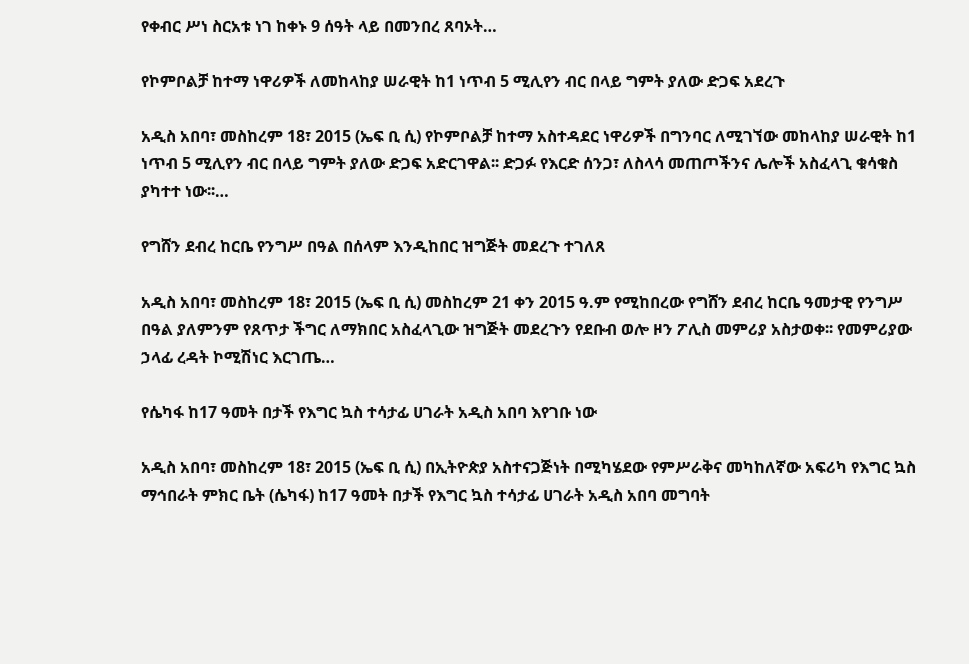የቀብር ሥነ ስርአቱ ነገ ከቀኑ 9 ሰዓት ላይ በመንበረ ጸባኦት…

የኮምቦልቻ ከተማ ነዋሪዎች ለመከላከያ ሠራዊት ከ1 ነጥብ 5 ሚሊየን ብር በላይ ግምት ያለው ድጋፍ አደረጉ

አዲስ አበባ፣ መስከረም 18፣ 2015 (ኤፍ ቢ ሲ) የኮምቦልቻ ከተማ አስተዳደር ነዋሪዎች በግንባር ለሚገኘው መከላከያ ሠራዊት ከ1 ነጥብ 5 ሚሊየን ብር በላይ ግምት ያለው ድጋፍ አድርገዋል፡፡ ድጋፉ የእርድ ሰንጋ፣ ለስላሳ መጠጦችንና ሌሎች አስፈላጊ ቁሳቁስ ያካተተ ነው፡፡…

የግሸን ደብረ ከርቤ የንግሥ በዓል በሰላም እንዲከበር ዝግጅት መደረጉ ተገለጸ

አዲስ አበባ፣ መስከረም 18፣ 2015 (ኤፍ ቢ ሲ) መስከረም 21 ቀን 2015 ዓ.ም የሚከበረው የግሸን ደብረ ከርቤ ዓመታዊ የንግሥ በዓል ያለምንም የጸጥታ ችግር ለማክበር አስፈላጊው ዝግጅት መደረጉን የደቡብ ወሎ ዞን ፖሊስ መምሪያ አስታወቀ፡፡ የመምሪያው ኃላፊ ረዳት ኮሚሽነር እርገጤ…

የሴካፋ ከ17 ዓመት በታች የእግር ኳስ ተሳታፊ ሀገራት አዲስ አበባ እየገቡ ነው

አዲስ አበባ፣ መስከረም 18፣ 2015 (ኤፍ ቢ ሲ) በኢትዮጵያ አስተናጋጅነት በሚካሄደው የምሥራቅና መካከለኛው አፍሪካ የእግር ኳስ ማኅበራት ምክር ቤት (ሴካፋ) ከ17 ዓመት በታች የእግር ኳስ ተሳታፊ ሀገራት አዲስ አበባ መግባት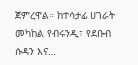ጀምረዋል። ከተሳታፊ ሀገራት መካከል የብሩንዲ፣ የደቡብ ሱዳን እና…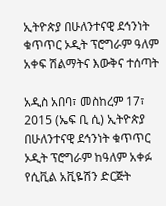ኢትዮጵያ በሁለንተናዊ ደኅንነት ቁጥጥር ኦዲት ፕሮግራም ዓለም አቀፍ ሽልማትና እውቅና ተሰጣት

አዲስ አበባ፣ መስከረም 17፣ 2015 (ኤፍ ቢ ሲ) ኢትዮጵያ በሁለንተናዊ ደኅንነት ቁጥጥር ኦዲት ፕሮግራም ከዓለም አቀፉ የሲቪል አቪዬሽን ድርጅት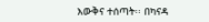እውቅና ተሰጣት፡፡ በካናዳ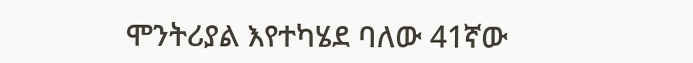ሞንትሪያል እየተካሄደ ባለው 41ኛው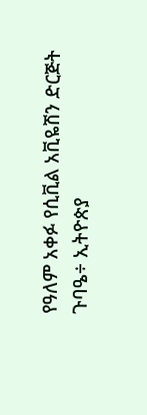የዓለም አቀፉ የሲቪል አቪዬሽን ድርጅት ጉባዔ÷ ኢትዮጵያ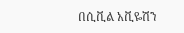በሲቪል አቪዬሽን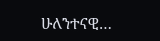ሁለንተናዊ…